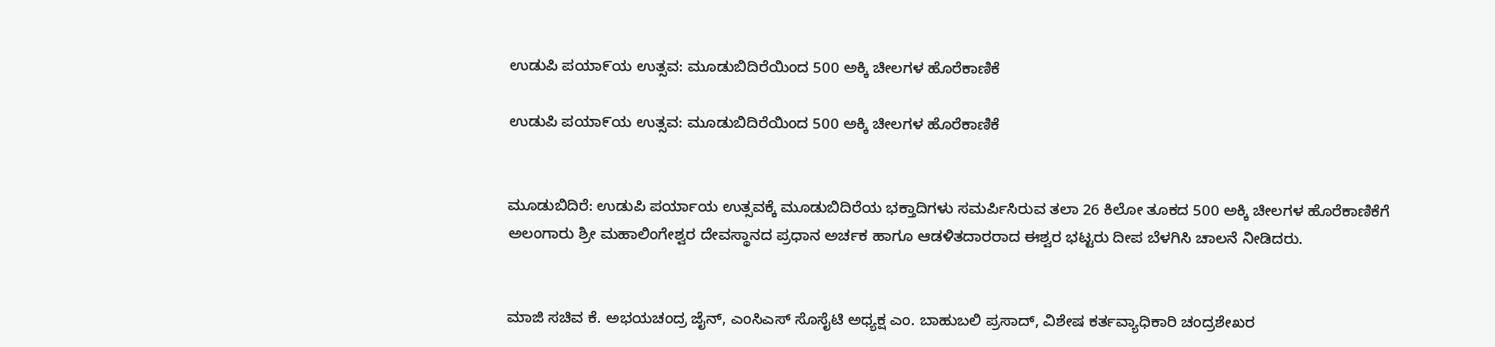ಉಡುಪಿ ಪಯಾ೯ಯ ಉತ್ಸವ: ಮೂಡುಬಿದಿರೆಯಿಂದ 500 ಅಕ್ಕಿ ಚೀಲಗಳ ಹೊರೆಕಾಣಿಕೆ

ಉಡುಪಿ ಪಯಾ೯ಯ ಉತ್ಸವ: ಮೂಡುಬಿದಿರೆಯಿಂದ 500 ಅಕ್ಕಿ ಚೀಲಗಳ ಹೊರೆಕಾಣಿಕೆ


ಮೂಡುಬಿದಿರೆ: ಉಡುಪಿ ಪರ್ಯಾಯ ಉತ್ಸವಕ್ಕೆ ಮೂಡುಬಿದಿರೆಯ ಭಕ್ತಾದಿಗಳು ಸಮರ್ಪಿಸಿರುವ ತಲಾ 26 ಕಿಲೋ ತೂಕದ 500 ಅಕ್ಕಿ ಚೀಲಗಳ ಹೊರೆಕಾಣಿಕೆಗೆ ಅಲಂಗಾರು ಶ್ರೀ ಮಹಾಲಿಂಗೇಶ್ವರ ದೇವಸ್ಥಾನದ ಪ್ರಧಾನ ಅರ್ಚಕ ಹಾಗೂ ಆಡಳಿತದಾರರಾದ ಈಶ್ವರ ಭಟ್ಟರು ದೀಪ ಬೆಳಗಿಸಿ ಚಾಲನೆ ನೀಡಿದರು.


ಮಾಜಿ ಸಚಿವ ಕೆ. ಅಭಯಚಂದ್ರ ಜೈನ್, ಎಂಸಿಎಸ್ ಸೊಸೈಟಿ ಅಧ್ಯಕ್ಷ ಎಂ. ಬಾಹುಬಲಿ ಪ್ರಸಾದ್, ವಿಶೇಷ ಕರ್ತವ್ಯಾಧಿಕಾರಿ ಚಂದ್ರಶೇಖರ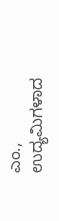ಎಂ., ಉದ್ಯಮಿಗಳಾದ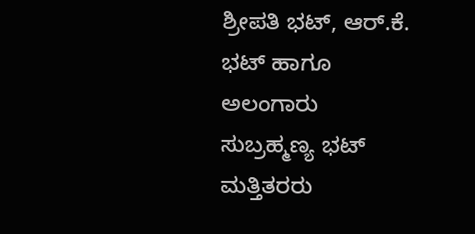ಶ್ರೀಪತಿ ಭಟ್, ಆರ್.ಕೆ. ಭಟ್ ಹಾಗೂ ಅಲಂಗಾರು ಸುಬ್ರಹ್ಮಣ್ಯ ಭಟ್ ಮತ್ತಿತರರು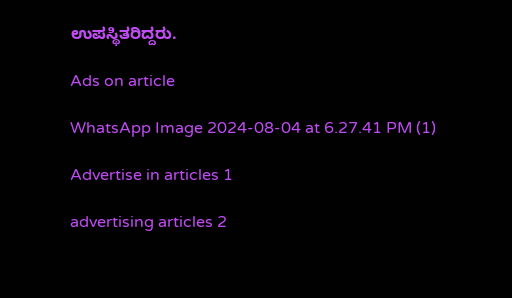ಉಪಸ್ಥಿತರಿದ್ದರು.

Ads on article

WhatsApp Image 2024-08-04 at 6.27.41 PM (1)

Advertise in articles 1

advertising articles 2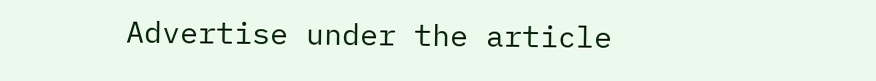Advertise under the article